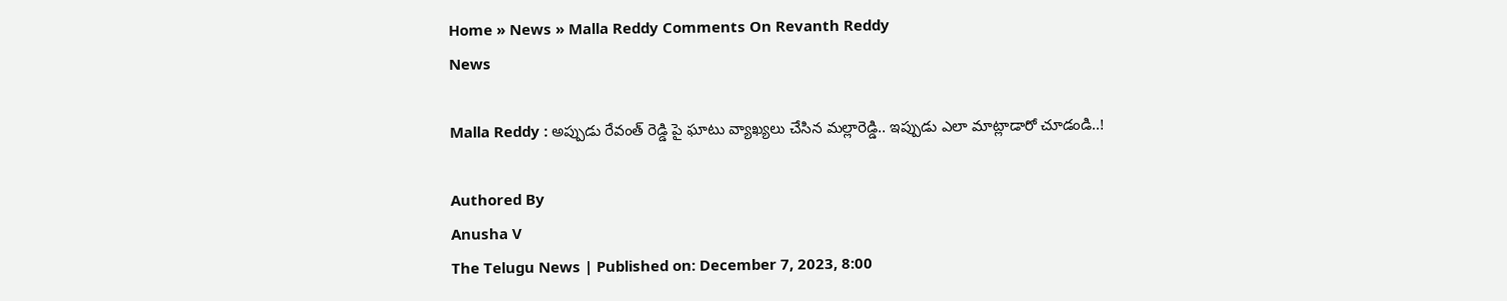Home » News » Malla Reddy Comments On Revanth Reddy
News

Malla Reddy : అప్పుడు రేవంత్ రెడ్డి పై ఘాటు వ్యాఖ్యలు చేసిన మల్లారెడ్డి.. ఇప్పుడు ఎలా మాట్లాడారో చూడండి..!

Authored By
Anusha V
The Telugu News | Published on: December 7, 2023, 8:00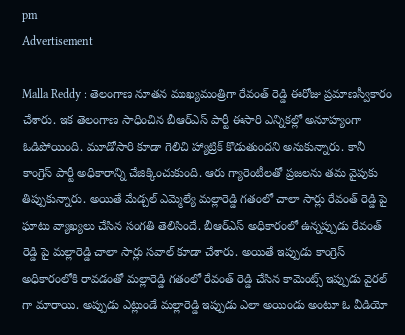pm
Advertisement

Malla Reddy : తెలంగాణ నూతన ముఖ్యమంత్రిగా రేవంత్ రెడ్డి ఈరోజు ప్రమాణస్వీకారం చేశారు. ఇక తెలంగాణ సాధించిన బీఆర్ఎస్ పార్టీ ఈసారి ఎన్నికల్లో అనూహ్యంగా ఓడిపోయింది. మూడోసారి కూడా గెలిచి హ్యాట్రిక్ కొడుతుందని అనుకున్నారు. కానీ కాంగ్రెస్ పార్టీ అధికారాన్ని చేజిక్కించుకుంది. ఆరు గ్యారెంటీలతో ప్రజలను తమ వైపుకు తిప్పుకున్నారు. అయితే మేడ్చల్ ఎమ్మెల్యే మల్లారెడ్డి గతంలో చాలా సార్లు రేవంత్ రెడ్డి పై ఘాటు వ్యాఖ్యలు చేసిన సంగతి తెలిసిందే. బీఆర్ఎస్ అధికారంలో ఉన్నప్పుడు రేవంత్ రెడ్డి పై మల్లారెడ్డి చాలా సార్లు సవాల్ కూడా చేశారు. అయితే ఇప్పుడు కాంగ్రెస్ అధికారంలోకి రావడంతో మల్లారెడ్డి గతంలో రేవంత్ రెడ్డి చేసిన కామెంట్స్ ఇప్పుడు వైరల్ గా మారాయి. అప్పుడు ఎట్లుండే మల్లారెడ్డి ఇప్పుడు ఎలా అయిండు అంటూ ఓ వీడియో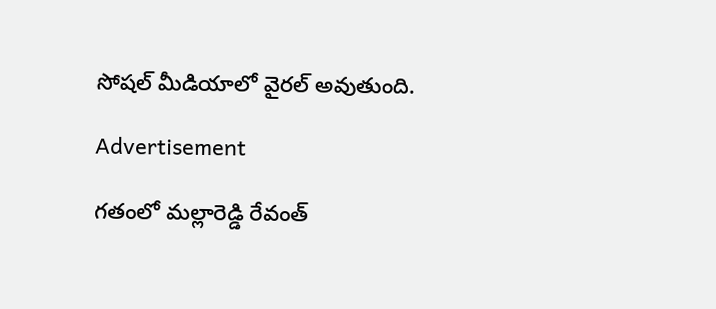సోషల్ మీడియాలో వైరల్ అవుతుంది.

Advertisement

గతంలో మల్లారెడ్డి రేవంత్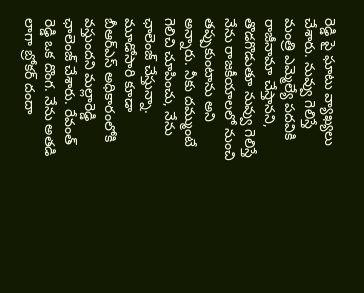రెడ్డి పై ఘాటు వ్యాఖ్యలు చేశారు. నువ్వు గెలిస్తే మంత్రి ఎమ్మెల్యే పదవికి రాజీనామా చేస్తానని, తొడగొడుతూ నువ్వు గెలిస్తే నేను రాజకీయాలలో నుంచి తప్పుకుంటాను అని అన్నారు. నీకు దమ్ముంటే గెలిచి చూపించు, నేను ఛాలెంజ్ చేస్తున్నా. మూడోసారి కూడా బీఆర్ఎస్ అధికారంలోకి వస్తుందని మల్లారెడ్డి ఛాలెంజ్ చేశారు. రేవంత్ రెడ్డి ఒక దొంగ. నేను అతడి లాగా బ్రోకర్ దందా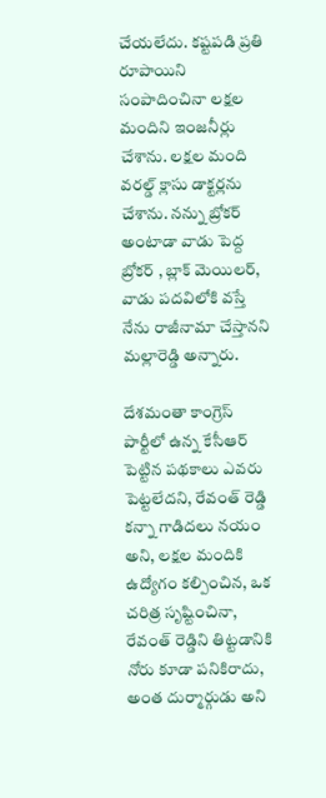చేయలేదు. కష్టపడి ప్రతి రూపాయిని సంపాదించినా లక్షల మందిని ఇంజనీర్లు చేశాను. లక్షల మంది వరల్డ్ క్లాసు డాక్టర్లను చేశాను. నన్ను బ్రోకర్ అంటాడా వాడు పెద్ద బ్రోకర్ , బ్లాక్ మెయిలర్, వాడు పదవిలోకి వస్తే నేను రాజీనామా చేస్తానని మల్లారెడ్డి అన్నారు.

దేశమంతా కాంగ్రెస్ పార్టీలో ఉన్న కేసీఆర్ పెట్టిన పథకాలు ఎవరు పెట్టలేదని, రేవంత్ రెడ్డి కన్నా గాడిదలు నయం అని, లక్షల మందికి ఉద్యోగం కల్పించిన, ఒక చరిత్ర సృష్టించినా, రేవంత్ రెడ్డిని తిట్టడానికి నోరు కూడా పనికిరాదు, అంత దుర్మార్గుడు అని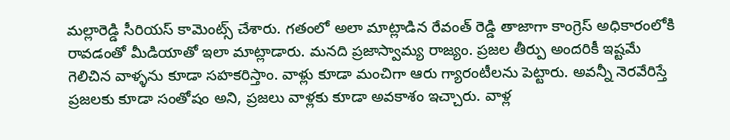మల్లారెడ్డి సీరియస్ కామెంట్స్ చేశారు. గతంలో అలా మాట్లాడిన రేవంత్ రెడ్డి తాజాగా కాంగ్రెస్ అధికారంలోకి రావడంతో మీడియాతో ఇలా మాట్లాడారు. మనది ప్రజాస్వామ్య రాజ్యం. ప్రజల తీర్పు అందరికీ ఇష్టమే గెలిచిన వాళ్ళను కూడా సహకరిస్తాం. వాళ్లు కూడా మంచిగా ఆరు గ్యారంటీలను పెట్టారు. అవన్నీ నెరవేరిస్తే ప్రజలకు కూడా సంతోషం అని, ప్రజలు వాళ్లకు కూడా అవకాశం ఇచ్చారు. వాళ్ల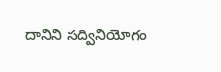దానిని సద్వినియోగం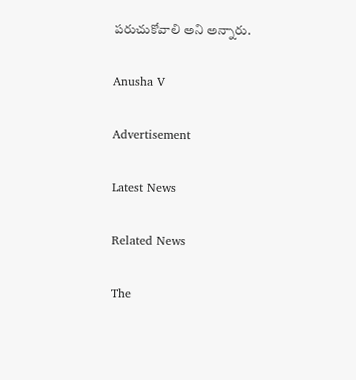పరుచుకోవాలి అని అన్నారు.

Anusha V

Advertisement

Latest News

Related News

The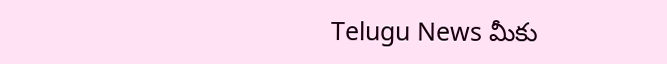Telugu News మీకు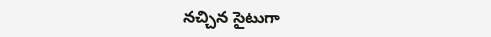నచ్చిన సైటుగా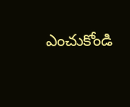ఎంచుకోండి